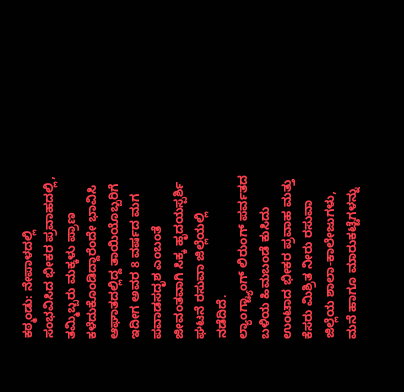ಕಠ್ಮಂಡು: ನೇಪಾಳದಲ್ಲಿ ಸಂಭವಿಸಿದ ಭೀಕರ ಪ್ರವಾಹದಲ್ಲಿ, ತಮ್ಮಿಬ್ಬರು ಮಕ್ಕಳು ಪ್ರಾಣ ಕಳೆದುಕೊಂಡಿದ್ದಾರೆಂದೇ ಭಾವಿಸಿ ಆಘಾತದಲ್ಲಿದ್ದ ತಾಯಿಯೊಬ್ಬರಿಗೆ ಇದೀಗ ಅವರ 8 ವರ್ಷದ ಮಗ ಪವಾಡಸದೃಶ ಎಂಬಂತೆ ಜೀವಂತವಾಗಿ ಸಿಕ್ಕ ಹೃದಯಸ್ಪರ್ಶಿ ಘಟನೆ ರಸುವಾ ಜಿಲ್ಲೆಯಲ್ಲಿ ನಡೆದಿದೆ.
ಲ್ಯಾಂಗ್ಟ್ಯಾಂಗ್ ಲಿರುಂಗ್ ಪರ್ವತದ ಬಳಿಯ ಹಿಮಬಂಡೆ ಕುಸಿದು ಉಂಟಾದ ಭೀಕರ ಪ್ರವಾಹ ಮತ್ತು ಕೆಸರು ಮಿಶ್ರಿತ ನೀರು ರಸುವಾ ಜಿಲ್ಲೆಯ ಶಾಲಾ-ಕಾಲೇಜುಗಳು, ಮನೆ ಹಾಗೂ ಮಾರುಕಟ್ಟೆಗಳನ್ನು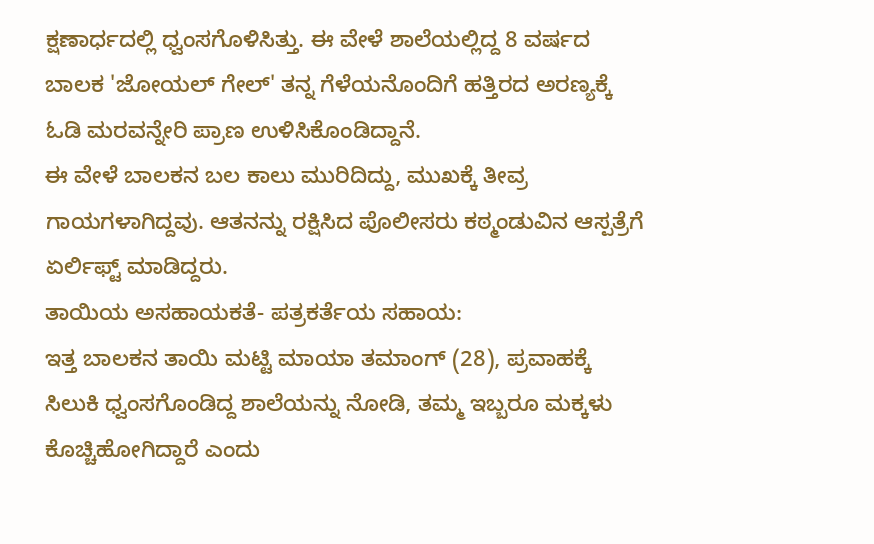ಕ್ಷಣಾರ್ಧದಲ್ಲಿ ಧ್ವಂಸಗೊಳಿಸಿತ್ತು. ಈ ವೇಳೆ ಶಾಲೆಯಲ್ಲಿದ್ದ 8 ವರ್ಷದ ಬಾಲಕ 'ಜೋಯಲ್ ಗೇಲ್' ತನ್ನ ಗೆಳೆಯನೊಂದಿಗೆ ಹತ್ತಿರದ ಅರಣ್ಯಕ್ಕೆ ಓಡಿ ಮರವನ್ನೇರಿ ಪ್ರಾಣ ಉಳಿಸಿಕೊಂಡಿದ್ದಾನೆ.
ಈ ವೇಳೆ ಬಾಲಕನ ಬಲ ಕಾಲು ಮುರಿದಿದ್ದು, ಮುಖಕ್ಕೆ ತೀವ್ರ ಗಾಯಗಳಾಗಿದ್ದವು. ಆತನನ್ನು ರಕ್ಷಿಸಿದ ಪೊಲೀಸರು ಕಠ್ಮಂಡುವಿನ ಆಸ್ಪತ್ರೆಗೆ ಏರ್ಲಿಫ್ಟ್ ಮಾಡಿದ್ದರು.
ತಾಯಿಯ ಅಸಹಾಯಕತೆ- ಪತ್ರಕರ್ತೆಯ ಸಹಾಯ:
ಇತ್ತ ಬಾಲಕನ ತಾಯಿ ಮಟ್ಟಿ ಮಾಯಾ ತಮಾಂಗ್ (28), ಪ್ರವಾಹಕ್ಕೆ ಸಿಲುಕಿ ಧ್ವಂಸಗೊಂಡಿದ್ದ ಶಾಲೆಯನ್ನು ನೋಡಿ, ತಮ್ಮ ಇಬ್ಬರೂ ಮಕ್ಕಳು ಕೊಚ್ಚಿಹೋಗಿದ್ದಾರೆ ಎಂದು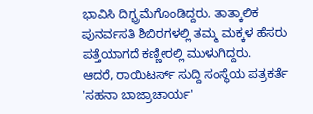ಭಾವಿಸಿ ದಿಗ್ಭ್ರಮೆಗೊಂಡಿದ್ದರು. ತಾತ್ಕಾಲಿಕ ಪುನರ್ವಸತಿ ಶಿಬಿರಗಳಲ್ಲಿ ತಮ್ಮ ಮಕ್ಕಳ ಹೆಸರು ಪತ್ತೆಯಾಗದೆ ಕಣ್ಣೀರಲ್ಲಿ ಮುಳುಗಿದ್ದರು.
ಆದರೆ, ರಾಯಿಟರ್ಸ್ ಸುದ್ದಿ ಸಂಸ್ಥೆಯ ಪತ್ರಕರ್ತೆ 'ಸಹನಾ ಬಾಜ್ರಾಚಾರ್ಯ'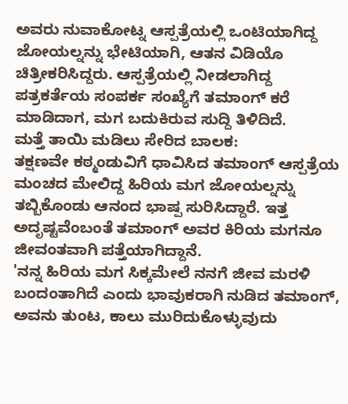ಅವರು ನುವಾಕೋಟ್ನ ಆಸ್ಪತ್ರೆಯಲ್ಲಿ ಒಂಟಿಯಾಗಿದ್ದ ಜೋಯಲ್ನನ್ನು ಭೇಟಿಯಾಗಿ, ಆತನ ವಿಡಿಯೊ ಚಿತ್ರೀಕರಿಸಿದ್ದರು. ಆಸ್ಪತ್ರೆಯಲ್ಲಿ ನೀಡಲಾಗಿದ್ದ ಪತ್ರಕರ್ತೆಯ ಸಂಪರ್ಕ ಸಂಖ್ಯೆಗೆ ತಮಾಂಗ್ ಕರೆ ಮಾಡಿದಾಗ, ಮಗ ಬದುಕಿರುವ ಸುದ್ದಿ ತಿಳಿದಿದೆ.
ಮತ್ತೆ ತಾಯಿ ಮಡಿಲು ಸೇರಿದ ಬಾಲಕ:
ತಕ್ಷಣವೇ ಕಠ್ಮಂಡುವಿಗೆ ಧಾವಿಸಿದ ತಮಾಂಗ್ ಆಸ್ಪತ್ರೆಯ ಮಂಚದ ಮೇಲಿದ್ದ ಹಿರಿಯ ಮಗ ಜೋಯಲ್ನನ್ನು ತಬ್ಬಿಕೊಂಡು ಆನಂದ ಭಾಷ್ಪ ಸುರಿಸಿದ್ದಾರೆ. ಇತ್ತ ಅದೃಷ್ಟವೆಂಬಂತೆ ತಮಾಂಗ್ ಅವರ ಕಿರಿಯ ಮಗನೂ ಜೀವಂತವಾಗಿ ಪತ್ತೆಯಾಗಿದ್ದಾನೆ.
'ನನ್ನ ಹಿರಿಯ ಮಗ ಸಿಕ್ಕಮೇಲೆ ನನಗೆ ಜೀವ ಮರಳಿ ಬಂದಂತಾಗಿದೆ ಎಂದು ಭಾವುಕರಾಗಿ ನುಡಿದ ತಮಾಂಗ್, ಅವನು ತುಂಟ, ಕಾಲು ಮುರಿದುಕೊಳ್ಳುವುದು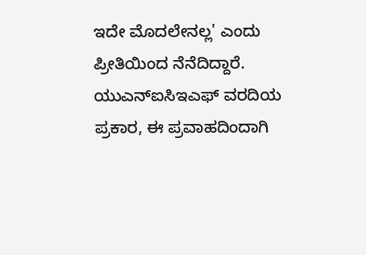ಇದೇ ಮೊದಲೇನಲ್ಲ' ಎಂದು ಪ್ರೀತಿಯಿಂದ ನೆನೆದಿದ್ದಾರೆ.
ಯುಎನ್ಐಸಿಇಎಫ್ ವರದಿಯ ಪ್ರಕಾರ, ಈ ಪ್ರವಾಹದಿಂದಾಗಿ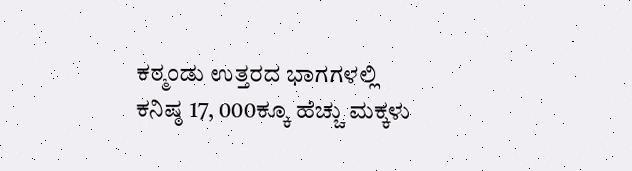ಕಠ್ಮಂಡು ಉತ್ತರದ ಭಾಗಗಳಲ್ಲಿ ಕನಿಷ್ಠ 17, 000ಕ್ಕೂ ಹೆಚ್ಚು ಮಕ್ಕಳು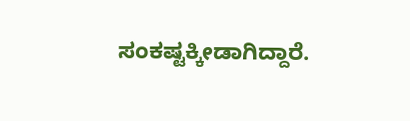ಸಂಕಷ್ಟಕ್ಕೀಡಾಗಿದ್ದಾರೆ.